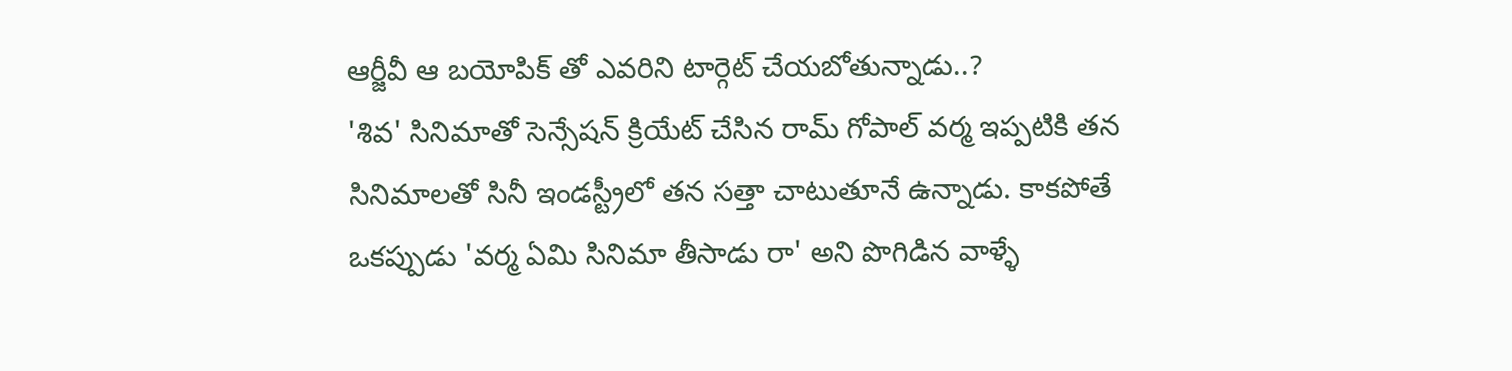ఆర్జీవీ ఆ బయోపిక్ తో ఎవరిని టార్గెట్ చేయబోతున్నాడు..?
'శివ' సినిమాతో సెన్సేషన్ క్రియేట్ చేసిన రామ్ గోపాల్ వర్మ ఇప్పటికి తన సినిమాలతో సినీ ఇండస్ట్రీలో తన సత్తా చాటుతూనే ఉన్నాడు. కాకపోతే ఒకప్పుడు 'వర్మ ఏమి సినిమా తీసాడు రా' అని పొగిడిన వాళ్ళే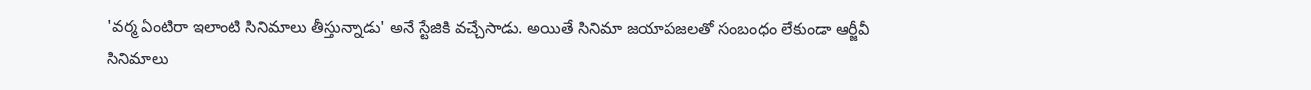'వర్మ ఏంటిరా ఇలాంటి సినిమాలు తీస్తున్నాడు' అనే స్టేజికి వచ్చేసాడు. అయితే సినిమా జయాపజలతో సంబంధం లేకుండా ఆర్జీవీ సినిమాలు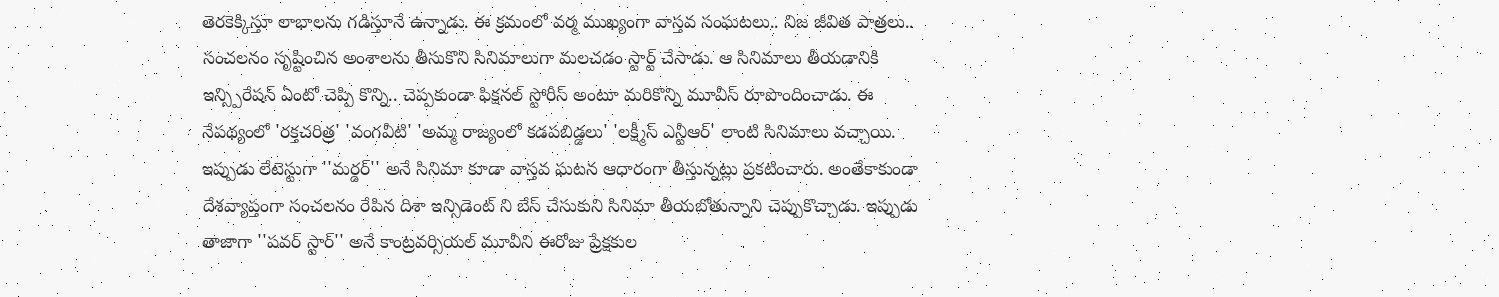తెరకెక్కిస్తూ లాభాలను గడిస్తూనే ఉన్నాడు. ఈ క్రమంలో వర్మ ముఖ్యంగా వాస్తవ సంఘటలు.. నిజ జీవిత పాత్రలు.. సంచలనం సృష్టించిన అంశాలను తీసుకొని సినిమాలుగా మలచడం స్టార్ట్ చేసాడు. ఆ సినిమాలు తీయడానికి ఇన్స్పిరేషన్ ఏంటో చెప్పి కొన్ని.. చెప్పకుండా ఫిక్షనల్ స్టోరీస్ అంటూ మరికొన్ని మూవీస్ రూపొందించాడు. ఈ నేపథ్యంలో 'రక్తచరిత్ర' 'వంగవీటి' 'అమ్మ రాజ్యంలో కడపబిడ్డలు' 'లక్ష్మీస్ ఎన్టీఆర్' లాంటి సినిమాలు వచ్చాయి. ఇప్పుడు లేటెస్టుగా ''మర్డర్'' అనే సినిమా కూడా వాస్తవ ఘటన ఆధారంగా తీస్తున్నట్లు ప్రకటించారు. అంతేకాకుండా దేశవ్యాప్తంగా సంచలనం రేపిన దిశా ఇన్సిడెంట్ ని బేస్ చేసుకుని సినిమా తీయబోతున్నాని చెప్పుకొచ్చాడు. ఇప్పుడు తాజాగా ''పవర్ స్టార్'' అనే కాంట్రవర్సియల్ మూవీని ఈరోజు ప్రేక్షకుల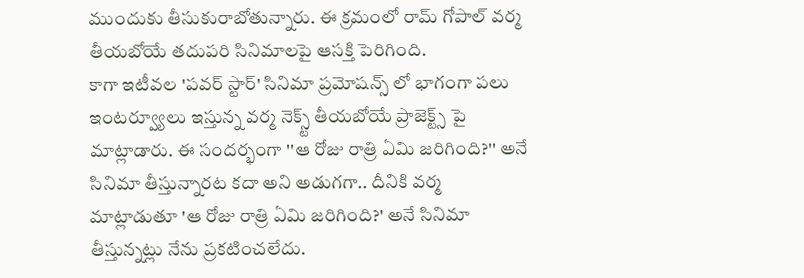ముందుకు తీసుకురాబోతున్నారు. ఈ క్రమంలో రామ్ గోపాల్ వర్మ తీయబోయే తదుపరి సినిమాలపై ఆసక్తి పెరిగింది.
కాగా ఇటీవల 'పవర్ స్టార్' సినిమా ప్రమోషన్స్ లో భాగంగా పలు ఇంటర్వ్యూలు ఇస్తున్న వర్మ నెక్స్ట్ తీయబోయే ప్రాజెక్ట్స్ పై మాట్లాడారు. ఈ సందర్భంగా ''ఆ రోజు రాత్రి ఏమి జరిగింది?'' అనే సినిమా తీస్తున్నారట కదా అని అడుగగా.. దీనికి వర్మ మాట్లాడుతూ 'ఆ రోజు రాత్రి ఏమి జరిగింది?' అనే సినిమా తీస్తున్నట్లు నేను ప్రకటించలేదు.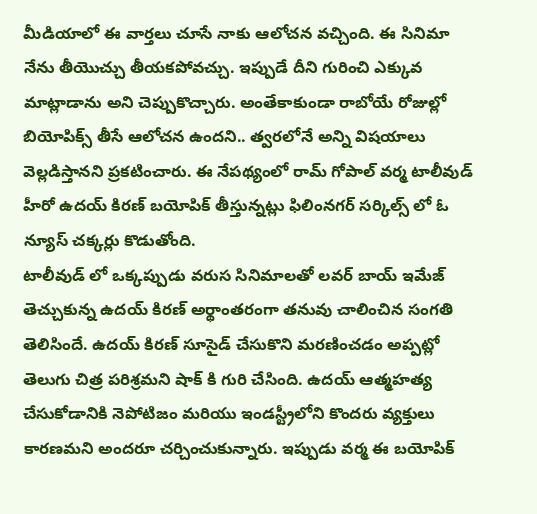మీడియాలో ఈ వార్తలు చూసే నాకు ఆలోచన వచ్చింది. ఈ సినిమా నేను తీయొచ్చు తీయకపోవచ్చు. ఇప్పుడే దీని గురించి ఎక్కువ మాట్లాడాను అని చెప్పుకొచ్చారు. అంతేకాకుండా రాబోయే రోజుల్లో బియోపిక్స్ తీసే ఆలోచన ఉందని.. త్వరలోనే అన్ని విషయాలు వెల్లడిస్తానని ప్రకటించారు. ఈ నేపథ్యంలో రామ్ గోపాల్ వర్మ టాలీవుడ్ హీరో ఉదయ్ కిరణ్ బయోపిక్ తీస్తున్నట్లు ఫిలింనగర్ సర్కిల్స్ లో ఓ న్యూస్ చక్కర్లు కొడుతోంది.
టాలీవుడ్ లో ఒక్కప్పుడు వరుస సినిమాలతో లవర్ బాయ్ ఇమేజ్ తెచ్చుకున్న ఉదయ్ కిరణ్ అర్థాంతరంగా తనువు చాలించిన సంగతి తెలిసిందే. ఉదయ్ కిరణ్ సూసైడ్ చేసుకొని మరణించడం అప్పట్లో తెలుగు చిత్ర పరిశ్రమని షాక్ కి గురి చేసింది. ఉదయ్ ఆత్మహత్య చేసుకోడానికి నెపోటిజం మరియు ఇండస్ట్రీలోని కొందరు వ్యక్తులు కారణమని అందరూ చర్చించుకున్నారు. ఇప్పుడు వర్మ ఈ బయోపిక్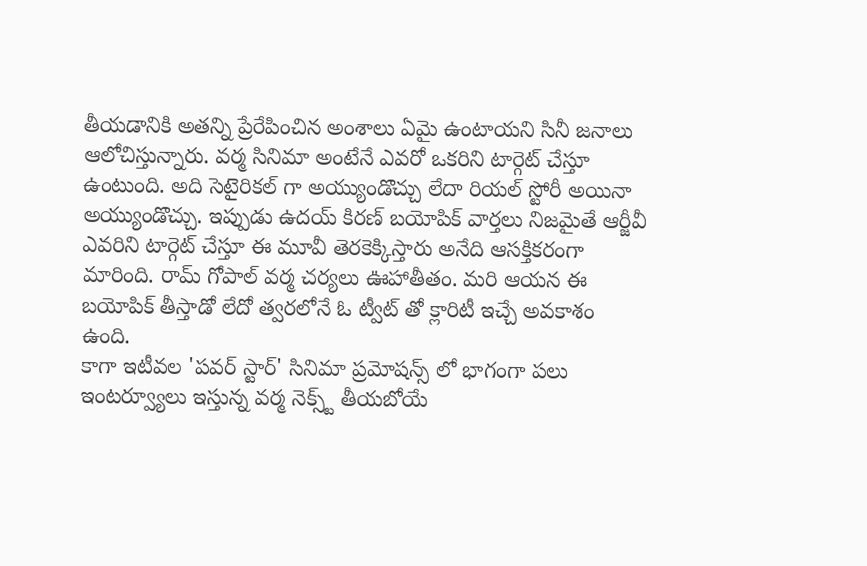తీయడానికి అతన్ని ప్రేరేపించిన అంశాలు ఏమై ఉంటాయని సినీ జనాలు ఆలోచిస్తున్నారు. వర్మ సినిమా అంటేనే ఎవరో ఒకరిని టార్గెట్ చేస్తూ ఉంటుంది. అది సెటైరికల్ గా అయ్యుండొచ్చు లేదా రియల్ స్టోరీ అయినా అయ్యుండొచ్చు. ఇప్పుడు ఉదయ్ కిరణ్ బయోపిక్ వార్తలు నిజమైతే ఆర్జీవీ ఎవరిని టార్గెట్ చేస్తూ ఈ మూవీ తెరకెక్కిస్తారు అనేది ఆసక్తికరంగా మారింది. రామ్ గోపాల్ వర్మ చర్యలు ఊహాతీతం. మరి ఆయన ఈ బయోపిక్ తీస్తాడో లేదో త్వరలోనే ఓ ట్వీట్ తో క్లారిటీ ఇచ్చే అవకాశం ఉంది.
కాగా ఇటీవల 'పవర్ స్టార్' సినిమా ప్రమోషన్స్ లో భాగంగా పలు ఇంటర్వ్యూలు ఇస్తున్న వర్మ నెక్స్ట్ తీయబోయే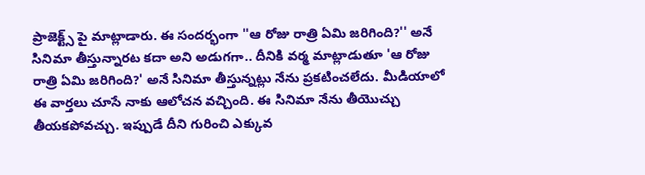ప్రాజెక్ట్స్ పై మాట్లాడారు. ఈ సందర్భంగా ''ఆ రోజు రాత్రి ఏమి జరిగింది?'' అనే సినిమా తీస్తున్నారట కదా అని అడుగగా.. దీనికి వర్మ మాట్లాడుతూ 'ఆ రోజు రాత్రి ఏమి జరిగింది?' అనే సినిమా తీస్తున్నట్లు నేను ప్రకటించలేదు. మీడియాలో ఈ వార్తలు చూసే నాకు ఆలోచన వచ్చింది. ఈ సినిమా నేను తీయొచ్చు తీయకపోవచ్చు. ఇప్పుడే దీని గురించి ఎక్కువ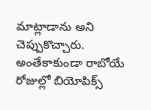మాట్లాడాను అని చెప్పుకొచ్చారు. అంతేకాకుండా రాబోయే రోజుల్లో బియోపిక్స్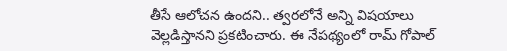తీసే ఆలోచన ఉందని.. త్వరలోనే అన్ని విషయాలు వెల్లడిస్తానని ప్రకటించారు. ఈ నేపథ్యంలో రామ్ గోపాల్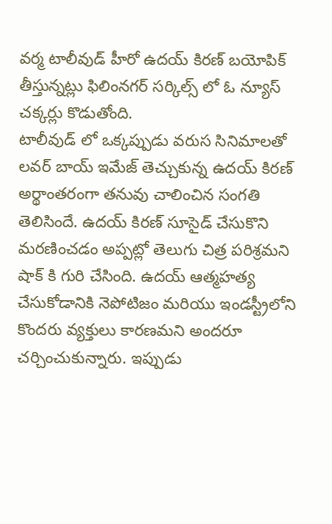వర్మ టాలీవుడ్ హీరో ఉదయ్ కిరణ్ బయోపిక్ తీస్తున్నట్లు ఫిలింనగర్ సర్కిల్స్ లో ఓ న్యూస్ చక్కర్లు కొడుతోంది.
టాలీవుడ్ లో ఒక్కప్పుడు వరుస సినిమాలతో లవర్ బాయ్ ఇమేజ్ తెచ్చుకున్న ఉదయ్ కిరణ్ అర్థాంతరంగా తనువు చాలించిన సంగతి తెలిసిందే. ఉదయ్ కిరణ్ సూసైడ్ చేసుకొని మరణించడం అప్పట్లో తెలుగు చిత్ర పరిశ్రమని షాక్ కి గురి చేసింది. ఉదయ్ ఆత్మహత్య చేసుకోడానికి నెపోటిజం మరియు ఇండస్ట్రీలోని కొందరు వ్యక్తులు కారణమని అందరూ చర్చించుకున్నారు. ఇప్పుడు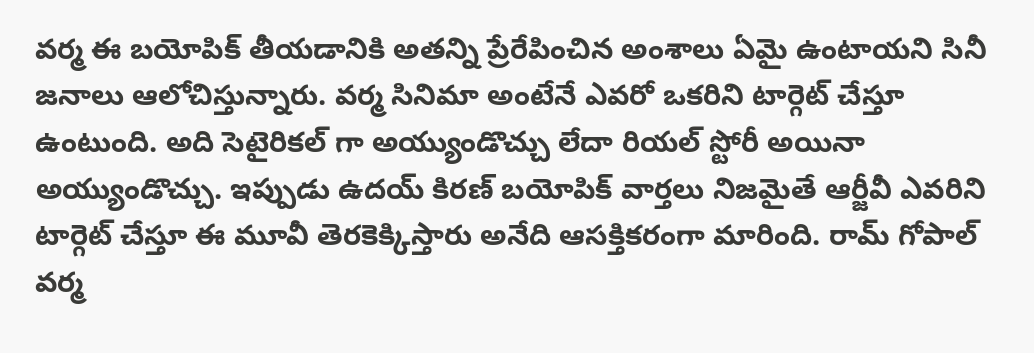వర్మ ఈ బయోపిక్ తీయడానికి అతన్ని ప్రేరేపించిన అంశాలు ఏమై ఉంటాయని సినీ జనాలు ఆలోచిస్తున్నారు. వర్మ సినిమా అంటేనే ఎవరో ఒకరిని టార్గెట్ చేస్తూ ఉంటుంది. అది సెటైరికల్ గా అయ్యుండొచ్చు లేదా రియల్ స్టోరీ అయినా అయ్యుండొచ్చు. ఇప్పుడు ఉదయ్ కిరణ్ బయోపిక్ వార్తలు నిజమైతే ఆర్జీవీ ఎవరిని టార్గెట్ చేస్తూ ఈ మూవీ తెరకెక్కిస్తారు అనేది ఆసక్తికరంగా మారింది. రామ్ గోపాల్ వర్మ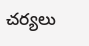చర్యలు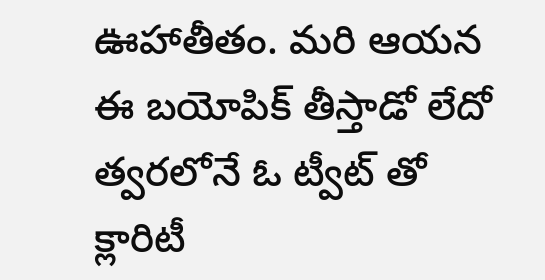ఊహాతీతం. మరి ఆయన ఈ బయోపిక్ తీస్తాడో లేదో త్వరలోనే ఓ ట్వీట్ తో క్లారిటీ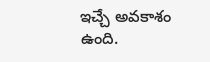ఇచ్చే అవకాశం ఉంది.